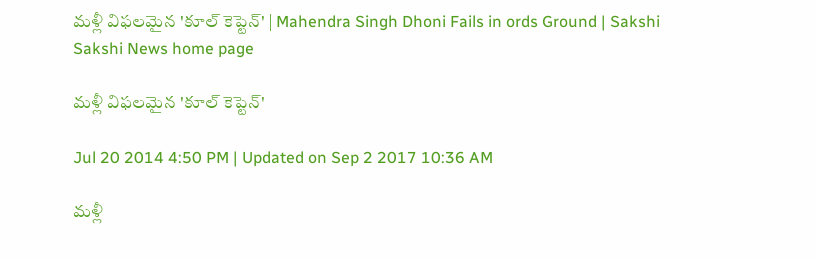మళ్లీ విఫలమైన 'కూల్ కెప్టెన్' | Mahendra Singh Dhoni Fails in ords Ground | Sakshi
Sakshi News home page

మళ్లీ విఫలమైన 'కూల్ కెప్టెన్'

Jul 20 2014 4:50 PM | Updated on Sep 2 2017 10:36 AM

మళ్లీ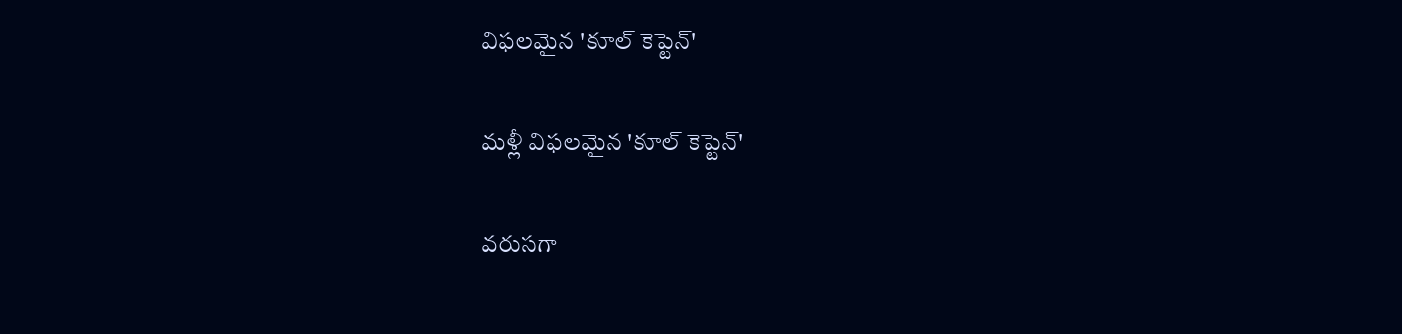విఫలమైన 'కూల్ కెప్టెన్'

మళ్లీ విఫలమైన 'కూల్ కెప్టెన్'

వరుసగా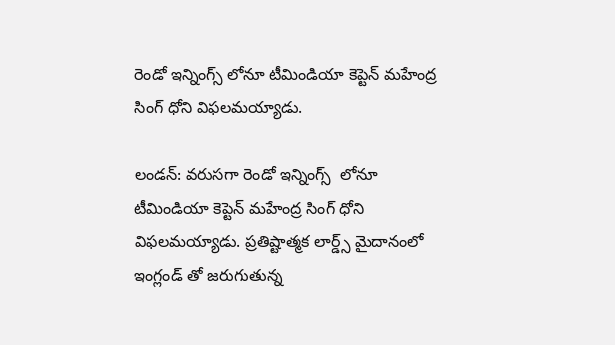రెండో ఇన్నింగ్స్ లోనూ టీమిండియా కెప్టెన్ మహేంద్ర సింగ్ ధోని విఫలమయ్యాడు.

లండన్: వరుసగా రెండో ఇన్నింగ్స్  లోనూ టీమిండియా కెప్టెన్ మహేంద్ర సింగ్ ధోని విఫలమయ్యాడు. ప్రతిష్టాత్మక లార్డ్స్ మైదానంలో  ఇంగ్లండ్ తో జరుగుతున్న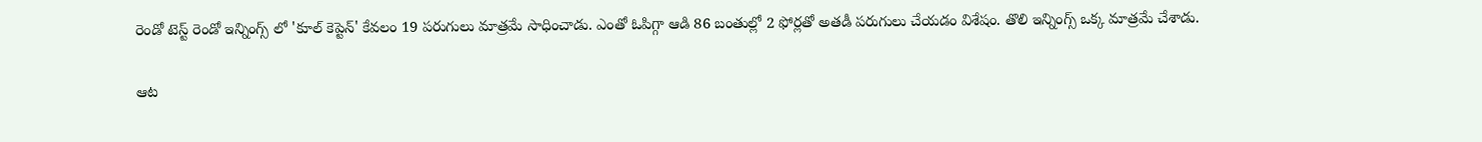రెండో టెస్ట్ రెండో ఇన్నింగ్స్ లో 'కూల్ కెప్టెన్' కేవలం 19 పరుగులు మాత్రమే సాధించాడు. ఎంతో ఓపిగ్గా ఆడి 86 బంతుల్లో 2 ఫోర్లతో అతడీ పరుగులు చేయడం విశేషం. తొలి ఇన్నింగ్స్ ఒక్క మాత్రమే చేశాడు.

ఆట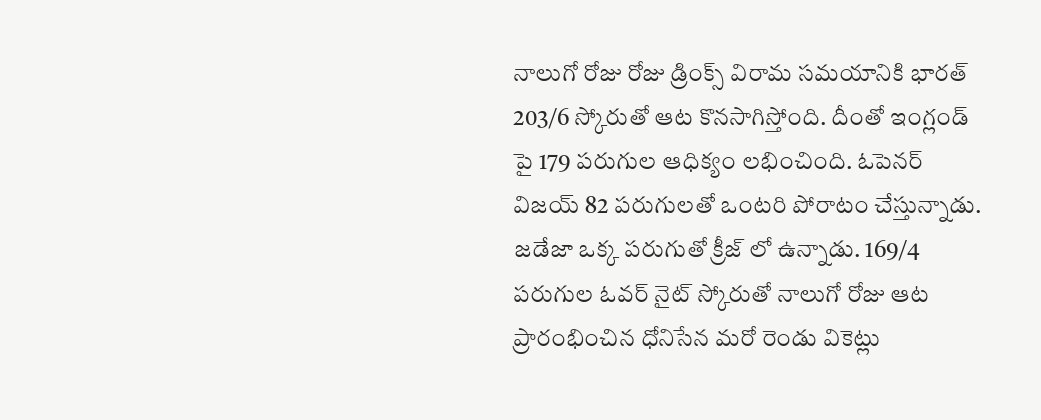నాలుగో రోజు రోజు డ్రింక్స్ విరామ సమయానికి భారత్ 203/6 స్కోరుతో ఆట కొనసాగిస్తోంది. దీంతో ఇంగ్లండ్ పై 179 పరుగుల ఆధిక్యం లభించింది. ఓపెనర్ విజయ్ 82 పరుగులతో ఒంటరి పోరాటం చేస్తున్నాడు. జడేజా ఒక్క పరుగుతో క్రీజ్ లో ఉన్నాడు. 169/4 పరుగుల ఓవర్ నైట్ స్కోరుతో నాలుగో రోజు ఆట ప్రారంభించిన ధోనిసేన మరో రెండు వికెట్లు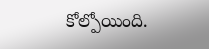కోల్పోయింది.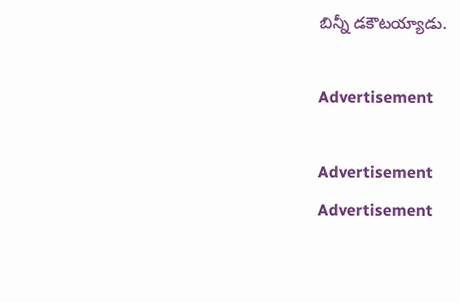బిన్నీ డకౌటయ్యాడు.

Advertisement

Advertisement
Advertisement